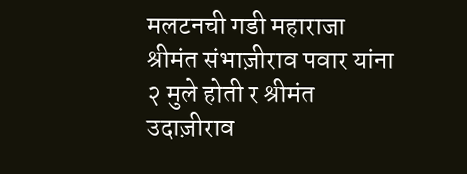मलटनची गडी महाराजा श्रीमंत संभाज़ीराव पवार यांना २ मुले होती र श्रीमंत उदाज़ीराव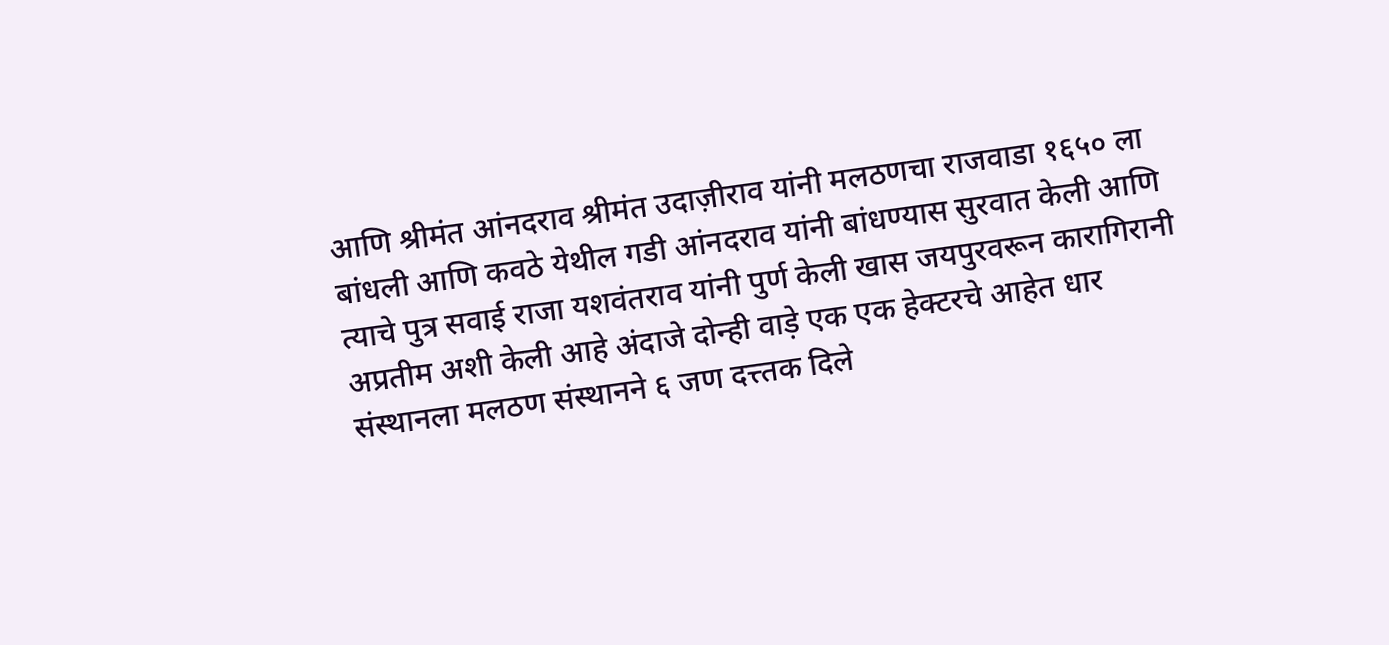आणि श्रीमंत आंनदराव श्रीमंत उदाज़ीराव यांनी मलठणचा राजवाडा १६५० ला बांधली आणि कवठे येथील गडी आंनदराव यांनी बांधण्यास सुरवात केली आणि त्याचे पुत्र सवाई राजा यशवंतराव यांनी पुर्ण केली खास जयपुरवरून कारागिरानी अप्रतीम अशी केली आहे अंदाजे दोन्ही वाड़े एक एक हेक्टरचे आहेत धार
संस्थानला मलठण संस्थानने ६ जण दत्त्तक दिले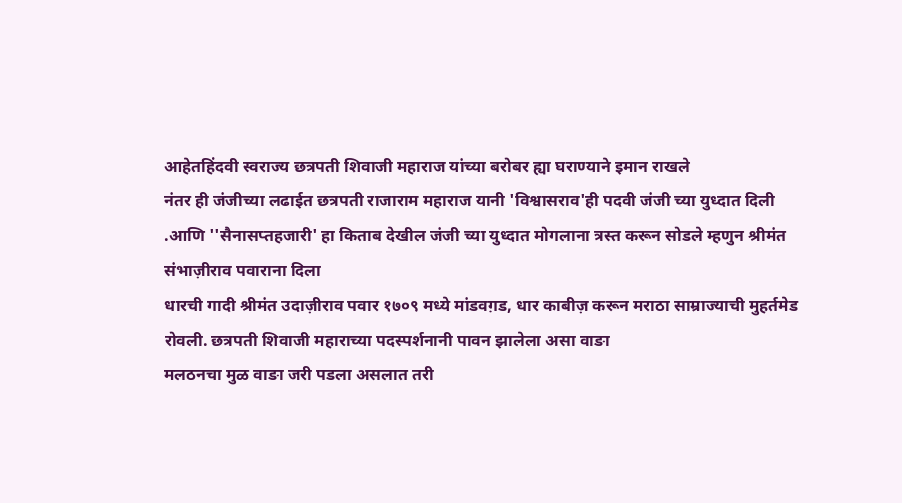आहेतहिंदवी स्वराज्य छत्रपती शिवाजी महाराज यांच्या बरोबर ह्या घराण्याने इमान राखले
नंतर ही जंजीच्या लढाईत छत्रपती राजाराम महाराज यानी 'विश्वासराव'ही पदवी जंजी च्या युध्दात दिली .आणि ''सैनासप्तहजारी' हा किताब देखील जंजी च्या युध्दात मोगलाना त्रस्त करून सोडले म्हणुन श्रीमंत संभाज़ीराव पवाराना दिला
धारची गादी श्रीमंत उदाज़ीराव पवार १७०९ मध्ये मांडवग़ड, धार काबीज़ करून मराठा साम्राज्याची मुहर्तमेड रोवली. छत्रपती शिवाजी महाराच्या पदस्पर्शनानी पावन झालेला असा वाङा
मलठनचा मुळ वाङा जरी पडला असलात तरी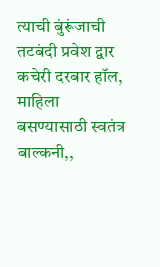त्याची बुंरूंजाची तटबंदी प्रवेश द्वार कचेरी दरबार हॉल, माहिला बसण्यासाठी स्वतंत्र बाल्कनी,,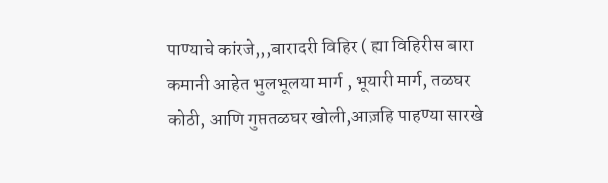पाण्याचे कांरजे,,,बारादरी विहिर ( ह्या विहिरीस बारा कमानी आहेत भुलभूलया मार्ग , भूयारी मार्ग, तळघर कोठी, आणि गुप्ततळघर खोली,आज़हि पाहण्या सारखे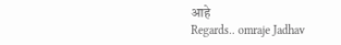आहे
Regards.. omraje Jadhav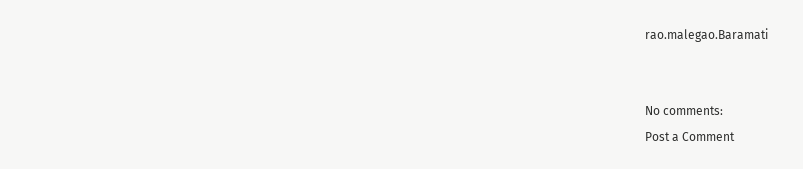rao.malegao.Baramati


No comments:
Post a Comment